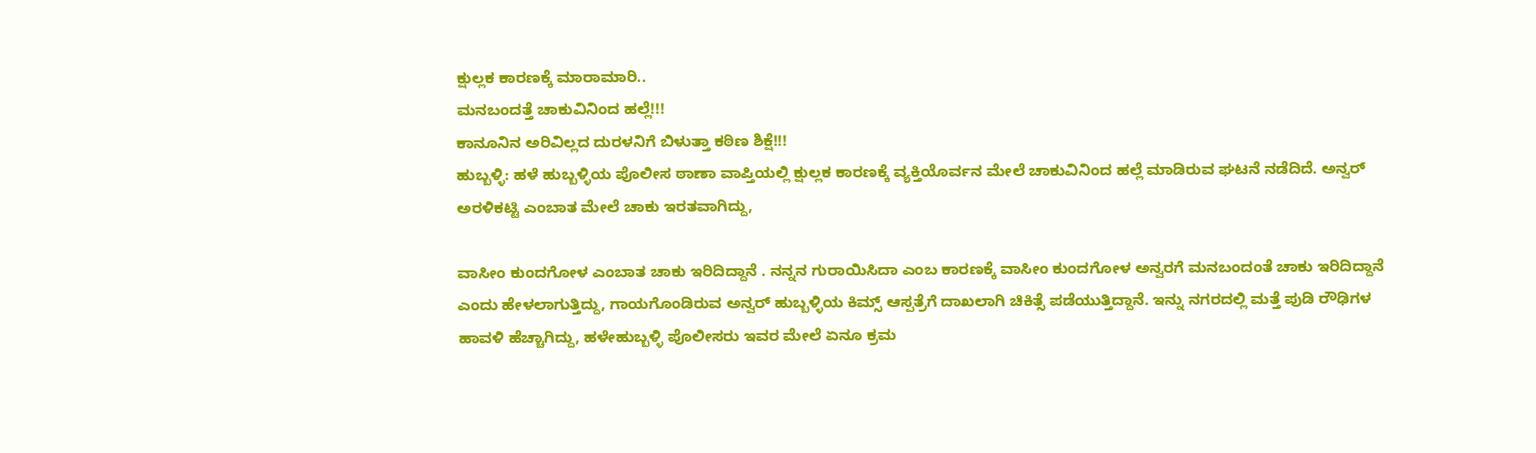ಕ್ಷುಲ್ಲಕ ಕಾರಣಕ್ಕೆ ಮಾರಾಮಾರಿ..
ಮನಬಂದತ್ತೆ ಚಾಕುವಿನಿಂದ ಹಲ್ಲೆ!!!
ಕಾನೂನಿನ ಅರಿವಿಲ್ಲದ ದುರಳನಿಗೆ ಬಿಳುತ್ತಾ ಕಠಿಣ ಶಿಕ್ಷೆ!!!
ಹುಬ್ಬಳ್ಳಿ: ಹಳೆ ಹುಬ್ಬಳ್ಳಿಯ ಪೊಲೀಸ ಠಾಣಾ ವಾಪ್ತಿಯಲ್ಲಿ ಕ್ಷುಲ್ಲಕ ಕಾರಣಕ್ಕೆ ವ್ಯಕ್ತಿಯೊರ್ವನ ಮೇಲೆ ಚಾಕುವಿನಿಂದ ಹಲ್ಲೆ ಮಾಡಿರುವ ಘಟನೆ ನಡೆದಿದೆ. ಅನ್ವರ್ ಅರಳಿಕಟ್ಟಿ ಎಂಬಾತ ಮೇಲೆ ಚಾಕು ಇರತವಾಗಿದ್ದು,

ವಾಸೀಂ ಕುಂದಗೋಳ ಎಂಬಾತ ಚಾಕು ಇರಿದಿದ್ದಾನೆ . ನನ್ನನ ಗುರಾಯಿಸಿದಾ ಎಂಬ ಕಾರಣಕ್ಕೆ ವಾಸೀಂ ಕುಂದಗೋಳ ಅನ್ವರಗೆ ಮನಬಂದಂತೆ ಚಾಕು ಇರಿದಿದ್ದಾನೆ ಎಂದು ಹೇಳಲಾಗುತ್ತಿದ್ದು, ಗಾಯಗೊಂಡಿರುವ ಅನ್ವರ್ ಹುಬ್ಬಳ್ಳಿಯ ಕಿಮ್ಸ್ ಆಸ್ಪತ್ರೆಗೆ ದಾಖಲಾಗಿ ಚಿಕಿತ್ಸೆ ಪಡೆಯುತ್ತಿದ್ದಾನೆ. ಇನ್ನು ನಗರದಲ್ಲಿ ಮತ್ತೆ ಪುಡಿ ರೌಢಿಗಳ ಹಾವಳಿ ಹೆಚ್ಚಾಗಿದ್ದು, ಹಳೇಹುಬ್ಬಳ್ಳಿ ಪೊಲೀಸರು ಇವರ ಮೇಲೆ ಏನೂ ಕ್ರಮ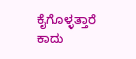ಕೈಗೊಳ್ಳತ್ತಾರೆ ಕಾದು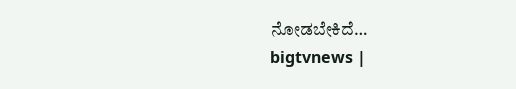ನೋಡಬೇಕಿದೆ…
bigtvnews |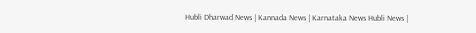Hubli Dharwad News | Kannada News | Karnataka News Hubli News |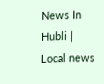News In Hubli | Local news